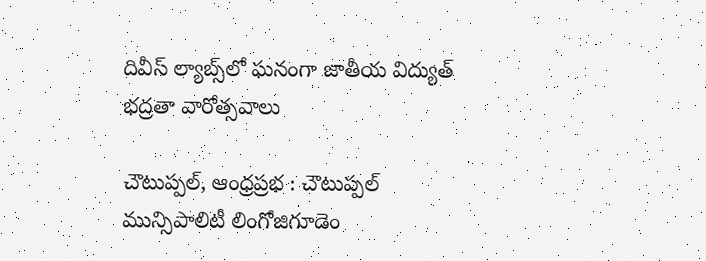దివీస్ ల్యాబ్స్‌లో ఘనంగా జాతీయ విద్యుత్ భద్రతా వారోత్సవాలు

చౌటుప్పల్, ఆంధ్రప్రభ : చౌటుప్పల్ మున్సిపాలిటీ లింగోజిగూడెం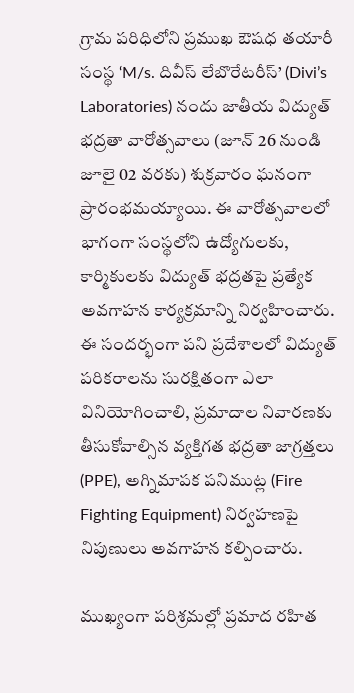గ్రామ పరిధిలోని ప్రముఖ ఔషధ తయారీ సంస్థ ‘M/s. దివీస్ లేబొరేటరీస్’ (Divi’s Laboratories) నందు జాతీయ విద్యుత్ భద్రతా వారోత్సవాలు (జూన్ 26 నుండి జూలై 02 వరకు) శుక్రవారం ఘనంగా ప్రారంభమయ్యాయి. ఈ వారోత్సవాలలో భాగంగా సంస్థలోని ఉద్యోగులకు, కార్మికులకు విద్యుత్ భద్రతపై ప్రత్యేక అవగాహన కార్యక్రమాన్ని నిర్వహించారు. ఈ సందర్భంగా పని ప్రదేశాలలో విద్యుత్ పరికరాలను సురక్షితంగా ఎలా వినియోగించాలి, ప్రమాదాల నివారణకు తీసుకోవాల్సిన వ్యక్తిగత భద్రతా జాగ్రత్తలు (PPE), అగ్నిమాపక పనిముట్ల (Fire Fighting Equipment) నిర్వహణపై నిపుణులు అవగాహన కల్పించారు.

ముఖ్యంగా పరిశ్రమల్లో ప్రమాద రహిత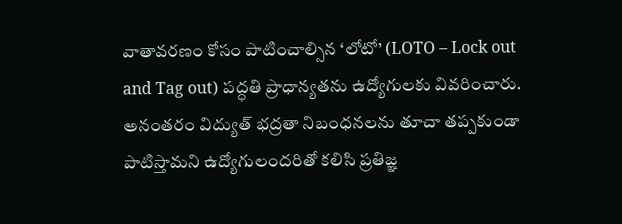వాతావరణం కోసం పాటించాల్సిన ‘లోటో’ (LOTO – Lock out and Tag out) పద్ధతి ప్రాధాన్యతను ఉద్యోగులకు వివరించారు. అనంతరం విద్యుత్ భద్రతా నిబంధనలను తూచా తప్పకుండా పాటిస్తామని ఉద్యోగులందరితో కలిసి ప్రతిజ్ఞ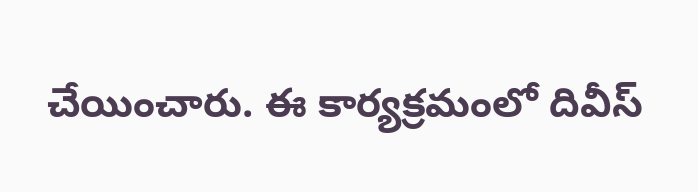చేయించారు. ఈ కార్యక్రమంలో దివీస్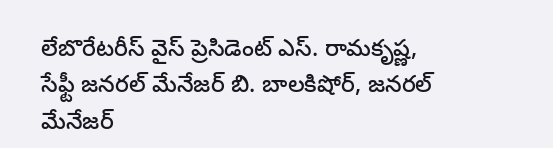లేబొరేటరీస్ వైస్ ప్రెసిడెంట్ ఎస్. రామకృష్ణ, సేఫ్టీ జనరల్ మేనేజర్ బి. బాలకిషోర్, జనరల్ మేనేజర్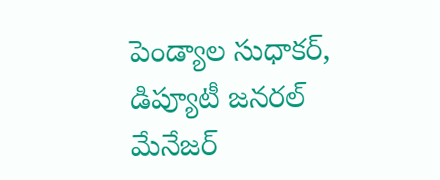పెండ్యాల సుధాకర్, డిప్యూటీ జనరల్ మేనేజర్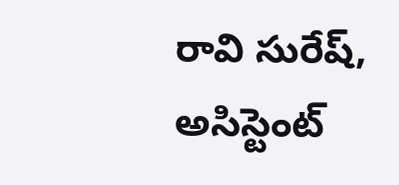రావి సురేష్, అసిస్టెంట్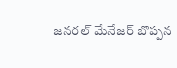జనరల్ మేనేజర్ బొప్పన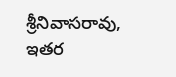శ్రీనివాసరావు, ఇతర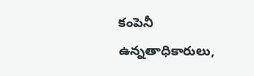కంపెనీ ఉన్నతాధికారులు,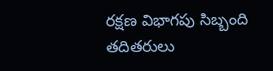రక్షణ విభాగపు సిబ్బంది తదితరులు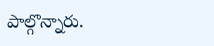పాల్గొన్నారు.